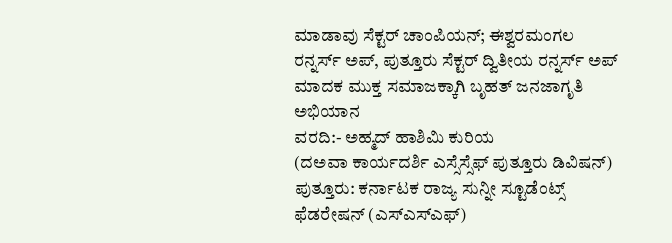ಮಾಡಾವು ಸೆಕ್ಟರ್ ಚಾಂಪಿಯನ್; ಈಶ್ವರಮಂಗಲ ರನ್ನರ್ಸ್ ಅಪ್, ಪುತ್ತೂರು ಸೆಕ್ಟರ್ ದ್ವಿತೀಯ ರನ್ನರ್ಸ್ ಅಪ್
ಮಾದಕ ಮುಕ್ತ ಸಮಾಜಕ್ಕಾಗಿ ಬೃಹತ್ ಜನಜಾಗೃತಿ ಅಭಿಯಾನ
ವರದಿ:- ಅಹ್ಮದ್ ಹಾಶಿಮಿ ಕುರಿಯ
(ದಅವಾ ಕಾರ್ಯದರ್ಶಿ ಎಸ್ಸೆಸ್ಸೆಫ್ ಪುತ್ತೂರು ಡಿವಿಷನ್)
ಪುತ್ತೂರು: ಕರ್ನಾಟಕ ರಾಜ್ಯ ಸುನ್ನೀ ಸ್ಟೂಡೆಂಟ್ಸ್ ಫೆಡರೇಷನ್ (ಎಸ್ಎಸ್ಎಫ್)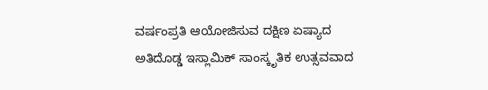ವರ್ಷಂಪ್ರತಿ ಆಯೋಜಿಸುವ ದಕ್ಷಿಣ ಏಷ್ಯಾದ ಅತಿದೊಡ್ಡ ಇಸ್ಲಾಮಿಕ್ ಸಾಂಸ್ಕೃತಿಕ ಉತ್ಸವವಾದ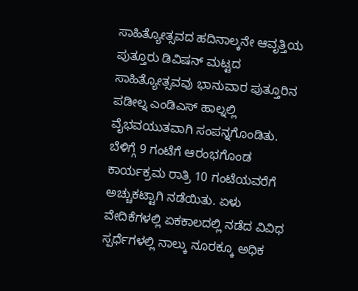ಸಾಹಿತ್ಯೋತ್ಸವದ ಹದಿನಾಲ್ಕನೇ ಆವೃತ್ತಿಯ ಪುತ್ತೂರು ಡಿವಿಷನ್ ಮಟ್ಟದ ಸಾಹಿತ್ಯೋತ್ಸವವು ಭಾನುವಾರ ಪುತ್ತೂರಿನ ಪಡೀಲ್ನ ಎಂಡಿಎಸ್ ಹಾಲ್ನಲ್ಲಿ ವೈಭವಯುತವಾಗಿ ಸಂಪನ್ನಗೊಂಡಿತು.
ಬೆಳಿಗ್ಗೆ 9 ಗಂಟೆಗೆ ಆರಂಭಗೊಂಡ ಕಾರ್ಯಕ್ರಮ ರಾತ್ರಿ 10 ಗಂಟೆಯವರೆಗೆ ಅಚ್ಚುಕಟ್ಟಾಗಿ ನಡೆಯಿತು. ಏಳು ವೇದಿಕೆಗಳಲ್ಲಿ ಏಕಕಾಲದಲ್ಲಿ ನಡೆದ ವಿವಿಧ ಸ್ಪರ್ಧೆಗಳಲ್ಲಿ ನಾಲ್ಕು ನೂರಕ್ಕೂ ಅಧಿಕ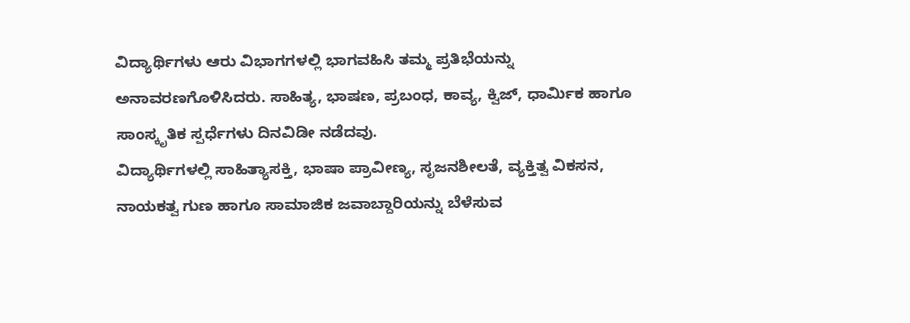ವಿದ್ಯಾರ್ಥಿಗಳು ಆರು ವಿಭಾಗಗಳಲ್ಲಿ ಭಾಗವಹಿಸಿ ತಮ್ಮ ಪ್ರತಿಭೆಯನ್ನು ಅನಾವರಣಗೊಳಿಸಿದರು. ಸಾಹಿತ್ಯ, ಭಾಷಣ, ಪ್ರಬಂಧ, ಕಾವ್ಯ, ಕ್ವಿಜ್, ಧಾರ್ಮಿಕ ಹಾಗೂ ಸಾಂಸ್ಕೃತಿಕ ಸ್ಪರ್ಧೆಗಳು ದಿನವಿಡೀ ನಡೆದವು.
ವಿದ್ಯಾರ್ಥಿಗಳಲ್ಲಿ ಸಾಹಿತ್ಯಾಸಕ್ತಿ, ಭಾಷಾ ಪ್ರಾವೀಣ್ಯ, ಸೃಜನಶೀಲತೆ, ವ್ಯಕ್ತಿತ್ವ ವಿಕಸನ, ನಾಯಕತ್ವ ಗುಣ ಹಾಗೂ ಸಾಮಾಜಿಕ ಜವಾಬ್ದಾರಿಯನ್ನು ಬೆಳೆಸುವ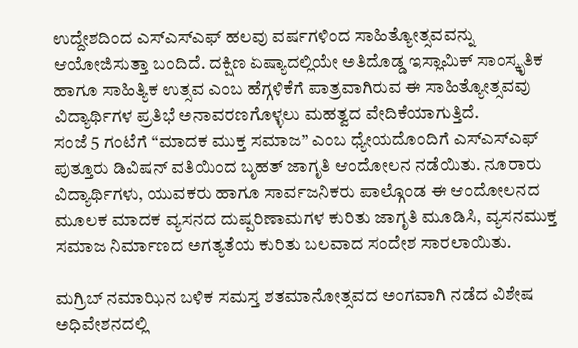ಉದ್ದೇಶದಿಂದ ಎಸ್ಎಸ್ಎಫ್ ಹಲವು ವರ್ಷಗಳಿಂದ ಸಾಹಿತ್ಯೋತ್ಸವವನ್ನು ಆಯೋಜಿಸುತ್ತಾ ಬಂದಿದೆ. ದಕ್ಷಿಣ ಏಷ್ಯಾದಲ್ಲಿಯೇ ಅತಿದೊಡ್ಡ ಇಸ್ಲಾಮಿಕ್ ಸಾಂಸ್ಕೃತಿಕ ಹಾಗೂ ಸಾಹಿತ್ಯಿಕ ಉತ್ಸವ ಎಂಬ ಹೆಗ್ಗಳಿಕೆಗೆ ಪಾತ್ರವಾಗಿರುವ ಈ ಸಾಹಿತ್ಯೋತ್ಸವವು ವಿದ್ಯಾರ್ಥಿಗಳ ಪ್ರತಿಭೆ ಅನಾವರಣಗೊಳ್ಳಲು ಮಹತ್ವದ ವೇದಿಕೆಯಾಗುತ್ತಿದೆ.
ಸಂಜೆ 5 ಗಂಟೆಗೆ “ಮಾದಕ ಮುಕ್ತ ಸಮಾಜ” ಎಂಬ ಧ್ಯೇಯದೊಂದಿಗೆ ಎಸ್ಎಸ್ಎಫ್ ಪುತ್ತೂರು ಡಿವಿಷನ್ ವತಿಯಿಂದ ಬೃಹತ್ ಜಾಗೃತಿ ಆಂದೋಲನ ನಡೆಯಿತು. ನೂರಾರು ವಿದ್ಯಾರ್ಥಿಗಳು, ಯುವಕರು ಹಾಗೂ ಸಾರ್ವಜನಿಕರು ಪಾಲ್ಗೊಂಡ ಈ ಆಂದೋಲನದ ಮೂಲಕ ಮಾದಕ ವ್ಯಸನದ ದುಷ್ಪರಿಣಾಮಗಳ ಕುರಿತು ಜಾಗೃತಿ ಮೂಡಿಸಿ, ವ್ಯಸನಮುಕ್ತ ಸಮಾಜ ನಿರ್ಮಾಣದ ಅಗತ್ಯತೆಯ ಕುರಿತು ಬಲವಾದ ಸಂದೇಶ ಸಾರಲಾಯಿತು.

ಮಗ್ರಿಬ್ ನಮಾಝಿನ ಬಳಿಕ ಸಮಸ್ತ ಶತಮಾನೋತ್ಸವದ ಅಂಗವಾಗಿ ನಡೆದ ವಿಶೇಷ ಅಧಿವೇಶನದಲ್ಲಿ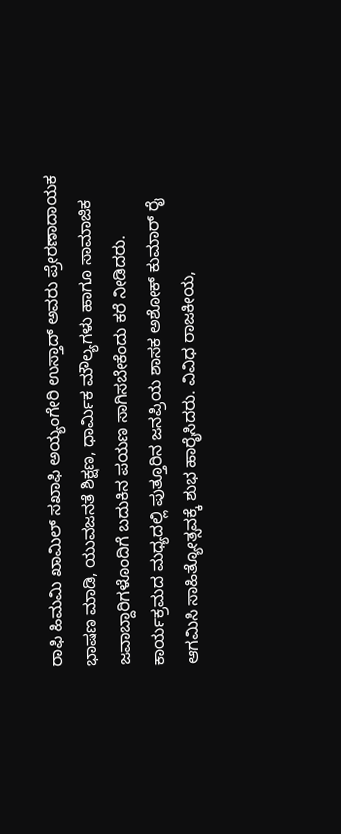ರಾಫಿ ಹಿಮಮಿ ಖಾಮಿಲ್ ಸಖಾಫಿ ಅಯ್ಯಂಗೇರಿ ಉಸ್ತಾದ್ ಅವರು ಪ್ರೇರಣಾದಾಯಕ ಭಾಷಣ ಮಾಡಿ, ಯುವಜನತೆ ಶಿಕ್ಷಣ, ಧಾರ್ಮಿಕ ಮೌಲ್ಯಗಳು ಹಾಗೂ ಸಾಮಾಜಿಕ ಜವಾಬ್ದಾರಿಗಳೊಂದಿಗೆ ಬದುಕಿನ ಪಯಣ ಸಾಗಿಸಬೇಕೆಂದು ಕರೆ ನೀಡಿದರು.
ಕಾರ್ಯಕ್ರಮದ ಮಧ್ಯದಲ್ಲಿ ಪುತ್ತೂರಿನ ಜನಪ್ರಿಯ ಶಾಸಕ ಅಶೋಕ್ ಕುಮಾರ್ ರೈ ಆಗಮಿಸಿ ಸಾಹಿತ್ಯೋತ್ಸವಕ್ಕೆ ಶುಭ ಹಾರೈಸಿದರು. ವಿವಿಧ ರಾಜಕೀಯ,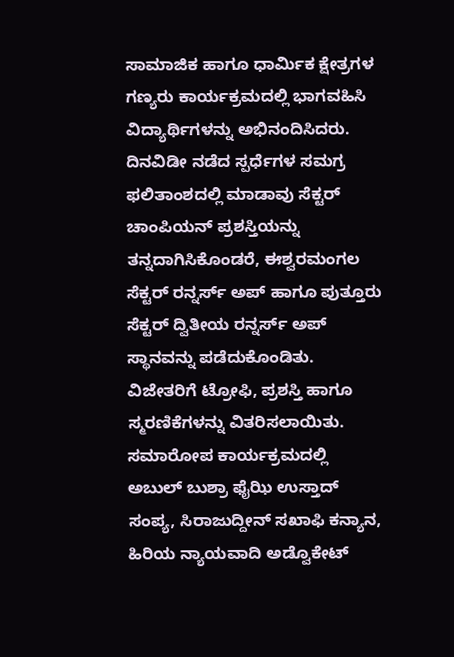ಸಾಮಾಜಿಕ ಹಾಗೂ ಧಾರ್ಮಿಕ ಕ್ಷೇತ್ರಗಳ ಗಣ್ಯರು ಕಾರ್ಯಕ್ರಮದಲ್ಲಿ ಭಾಗವಹಿಸಿ ವಿದ್ಯಾರ್ಥಿಗಳನ್ನು ಅಭಿನಂದಿಸಿದರು.
ದಿನವಿಡೀ ನಡೆದ ಸ್ಪರ್ಧೆಗಳ ಸಮಗ್ರ ಫಲಿತಾಂಶದಲ್ಲಿ ಮಾಡಾವು ಸೆಕ್ಟರ್ ಚಾಂಪಿಯನ್ ಪ್ರಶಸ್ತಿಯನ್ನು ತನ್ನದಾಗಿಸಿಕೊಂಡರೆ, ಈಶ್ವರಮಂಗಲ ಸೆಕ್ಟರ್ ರನ್ನರ್ಸ್ ಅಪ್ ಹಾಗೂ ಪುತ್ತೂರು ಸೆಕ್ಟರ್ ದ್ವಿತೀಯ ರನ್ನರ್ಸ್ ಅಪ್ ಸ್ಥಾನವನ್ನು ಪಡೆದುಕೊಂಡಿತು. ವಿಜೇತರಿಗೆ ಟ್ರೋಫಿ, ಪ್ರಶಸ್ತಿ ಹಾಗೂ ಸ್ಮರಣಿಕೆಗಳನ್ನು ವಿತರಿಸಲಾಯಿತು.
ಸಮಾರೋಪ ಕಾರ್ಯಕ್ರಮದಲ್ಲಿ ಅಬುಲ್ ಬುಶ್ರಾ ಫೈಝಿ ಉಸ್ತಾದ್ ಸಂಪ್ಯ, ಸಿರಾಜುದ್ದೀನ್ ಸಖಾಫಿ ಕನ್ಯಾನ, ಹಿರಿಯ ನ್ಯಾಯವಾದಿ ಅಡ್ವೊಕೇಟ್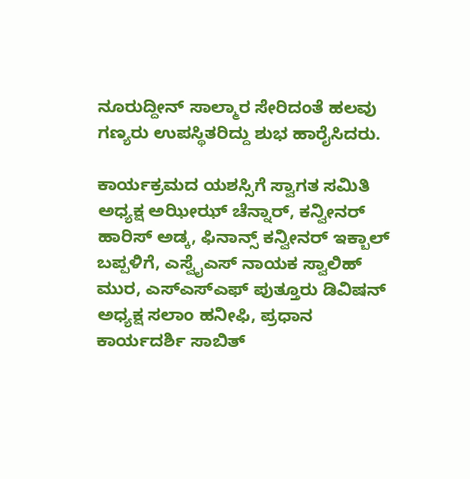ನೂರುದ್ದೀನ್ ಸಾಲ್ಮಾರ ಸೇರಿದಂತೆ ಹಲವು ಗಣ್ಯರು ಉಪಸ್ಥಿತರಿದ್ದು ಶುಭ ಹಾರೈಸಿದರು.

ಕಾರ್ಯಕ್ರಮದ ಯಶಸ್ಸಿಗೆ ಸ್ವಾಗತ ಸಮಿತಿ ಅಧ್ಯಕ್ಷ ಅಝೀಝ್ ಚೆನ್ನಾರ್, ಕನ್ವೀನರ್ ಹಾರಿಸ್ ಅಡ್ಕ, ಫಿನಾನ್ಸ್ ಕನ್ವೀನರ್ ಇಕ್ಬಾಲ್ ಬಪ್ಪಳಿಗೆ, ಎಸ್ವೈಎಸ್ ನಾಯಕ ಸ್ವಾಲಿಹ್ ಮುರ, ಎಸ್ಎಸ್ಎಫ್ ಪುತ್ತೂರು ಡಿವಿಷನ್ ಅಧ್ಯಕ್ಷ ಸಲಾಂ ಹನೀಫಿ, ಪ್ರಧಾನ ಕಾರ್ಯದರ್ಶಿ ಸಾಬಿತ್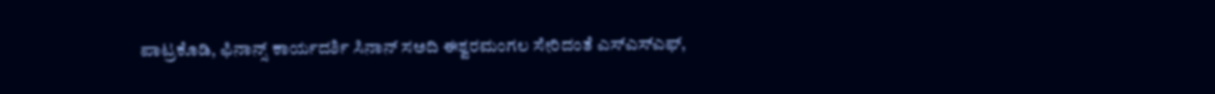ಪಾಟ್ರಕೊಡಿ, ಫಿನಾನ್ಸ್ ಕಾರ್ಯದರ್ಶಿ ಸಿನಾನ್ ಸಅದಿ ಈಶ್ವರಮಂಗಲ ಸೇರಿದಂತೆ ಎಸ್ಎಸ್ಎಫ್,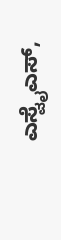ಎಸ್ವೈಎಸ್,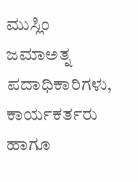ಮುಸ್ಲಿಂ ಜಮಾಅತ್ನ ಪದಾಧಿಕಾರಿಗಳು, ಕಾರ್ಯಕರ್ತರು ಹಾಗೂ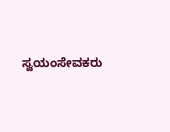ಸ್ವಯಂಸೇವಕರು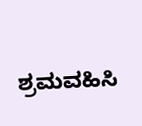ಶ್ರಮವಹಿಸಿ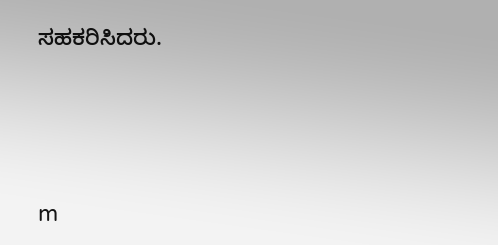ಸಹಕರಿಸಿದರು.




m